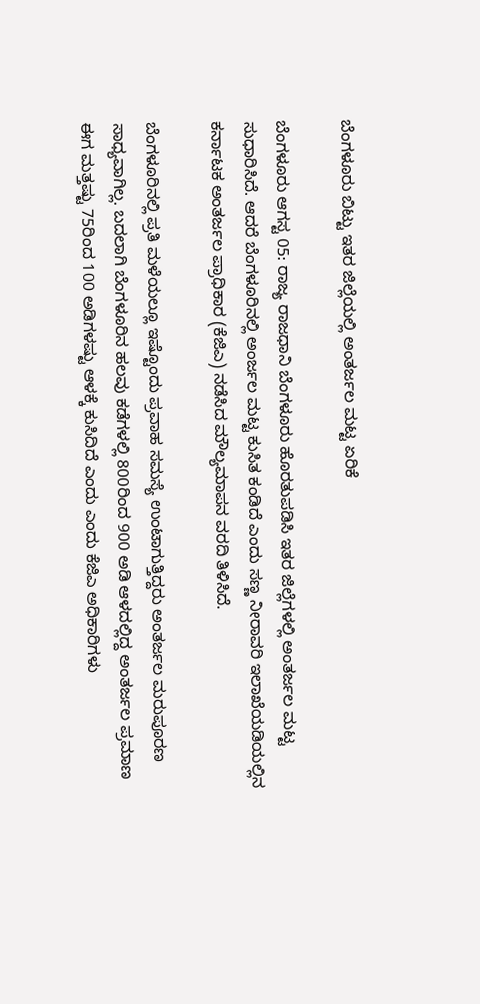ಬೆಂಗಳೂರು ಬಿಟ್ಟು ಇತರ ಜಿಲ್ಲೆಯಲ್ಲಿ ಅಂತರ್ಜಲ ಮಟ್ಟ ಏರಿಕೆ

ಬೆಂಗಳೂರು ಆಗಸ್ಟ 05: ರಾಜ್ಯ ರಾಜಧಾನಿ ಬೆಂಗಳೂರು ಹೊರತುಪಡಿಸಿ ಇತರ ಜಿಲ್ಲೆಗಳಲ್ಲಿ ಅಂತರ್ಜಲ ಮಟ್ಟ ಸುಧಾರಿಸಿದೆ. ಆದರೆ ಬೆಂಗಳೂರಿನಲ್ಲಿ ಅಂರ್ಜಲ ಮಟ್ಟ ಕುಸಿತ ಕಂಡಿದೆ ಎಂದು ಸಣ್ಣ ನೀರಾವರಿ ಇಲಾಖೆಯಡಿಯಲ್ಲಿನ ಕರ್ನಾಟಕ ಅಂತರ್ಜಲ ಪ್ರಾಧಿಕಾರ (ಕೆಜಿಎ) ನಡೆಸಿದ ಮೌಲ್ಯಮಾಪನ ವರದಿ ತಿಳಿಸಿದೆ.

ಬೆಂಗಳೂರಿನಲ್ಲಿ ಪ್ರತಿ ಮಳೆಯಲ್ಲೂ ಇಷ್ಟೊಂದು ಪ್ರವಾಹ ಸಮಸ್ಯೆ ಉಂಟಾಗುತ್ತಿದ್ದರು ಅಂತರ್ಜಲ ಮರುಪೂರಣ ಸಾಧ್ಯವಾಗಿಲ್ಲ. ಬದಲಾಗಿ ಬೆಂಗಳೂರಿನ ಹಲವು ಕಡೆಗಳಲ್ಲಿ 800ರಿಂದ 900 ಅಡಿ ಆಳದಲ್ಲಿದ್ದ ಅಂತರ್ಜಲ ಪ್ರಮಾಣ ಈಗ ಮತ್ತಷ್ಟು 75ರಿಂದ 100 ಅಡಿಗಳಷ್ಟು ಆಳಕ್ಕೆ ಕುಸಿದಿದೆ ಎಂದು ಎಂದು ಕೆಜಿಎ ಅಧಿಕಾರಿಗಳು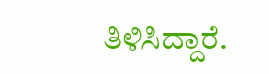ತಿಳಿಸಿದ್ದಾರೆ.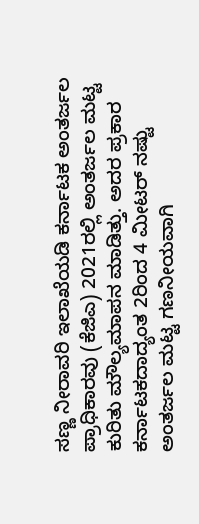ಸಣ್ಣ ನೀರಾವರಿ ಇಲಾಖೆಯಡಿ ಕರ್ನಾಟಕ ಅಂತರ್ಜಲ ಪ್ರಾಧಿಕಾರವು (ಕೆಜಿಎ) 2021ರಲ್ಲಿ ಅಂತರ್ಜಲ ಮಟ್ಟ ಕುರಿತು ಮೌಲ್ಯಮಾಪನ ಮಾಡಿತ್ತು. ಅದರ ಪ್ರಕಾರ ಕರ್ನಾಟಕದಾದ್ಯಂತ 2ರಿಂದ 4 ಮೀಟರ್ ನಷ್ಟು ಅಂತರ್ಜಲ ಮಟ್ಟ ಗಣನೀಯವಾಗಿ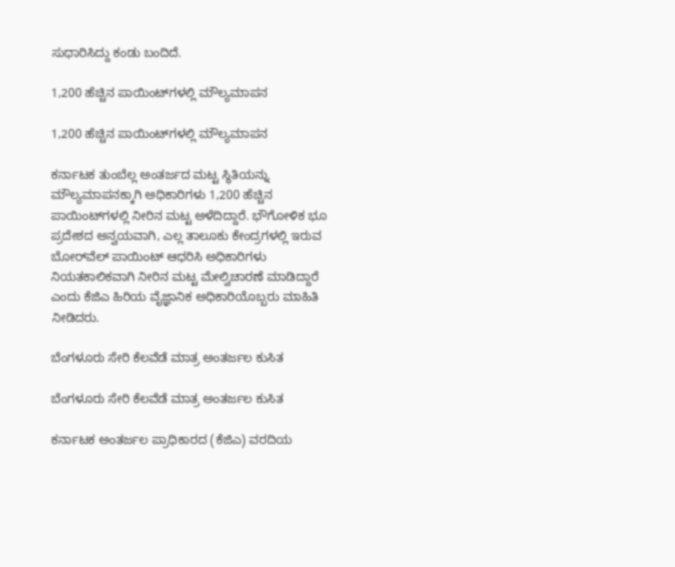ಸುಧಾರಿಸಿದ್ದು ಕಂಡು ಬಂದಿದೆ.

1,200 ಹೆಚ್ಚಿನ ಪಾಯಿಂಟ್‌ಗಳಲ್ಲಿ ಮೌಲ್ಯಮಾಪನ

1,200 ಹೆಚ್ಚಿನ ಪಾಯಿಂಟ್‌ಗಳಲ್ಲಿ ಮೌಲ್ಯಮಾಪನ

ಕರ್ನಾಟಕ ತುಂಬೆಲ್ಲ ಅಂತರ್ಜದ ಮಟ್ಟ ಸ್ಥಿತಿಯನ್ನು ಮೌಲ್ಯಮಾಪನಕ್ಕಾಗಿ ಅಧಿಕಾರಿಗಳು 1,200 ಹೆಚ್ಚಿನ ಪಾಯಿಂಟ್‌ಗಳಲ್ಲಿ ನೀರಿನ ಮಟ್ಟ ಅಳೆದಿದ್ದಾರೆ. ಭೌಗೋಳಿಕ ಭೂ ಪ್ರದೇಶದ ಅನ್ವಯವಾಗಿ, ಎಲ್ಲ ತಾಲೂಕು ಕೇಂದ್ರಗಳಲ್ಲಿ ಇರುವ ಬೋರ್‌ವೆಲ್ ಪಾಯಿಂಟ್ ಆಧರಿಸಿ ಅಧಿಕಾರಿಗಳು ನಿಯತಕಾಲಿಕವಾಗಿ ನೀರಿನ ಮಟ್ಟ ಮೇಲ್ವಿಚಾರಣೆ ಮಾಡಿದ್ದಾರೆ ಎಂದು ಕೆಜಿಎ ಹಿರಿಯ ವೈಜ್ಞಾನಿಕ ಅಧಿಕಾರಿಯೊಬ್ಬರು ಮಾಹಿತಿ ನೀಡಿದರು.

ಬೆಂಗಳೂರು ಸೇರಿ ಕೆಲವೆಡೆ ಮಾತ್ರ ಅಂತರ್ಜಲ ಕುಸಿತ

ಬೆಂಗಳೂರು ಸೇರಿ ಕೆಲವೆಡೆ ಮಾತ್ರ ಅಂತರ್ಜಲ ಕುಸಿತ

ಕರ್ನಾಟಕ ಅಂತರ್ಜಲ ಪ್ರಾಧಿಕಾರದ (ಕೆಜಿಎ) ವರದಿಯ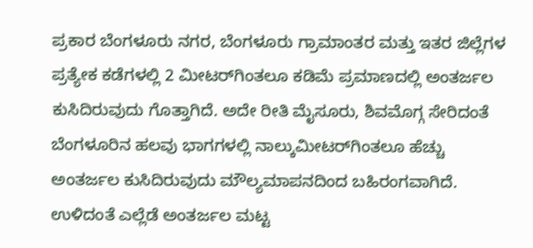ಪ್ರಕಾರ ಬೆಂಗಳೂರು ನಗರ, ಬೆಂಗಳೂರು ಗ್ರಾಮಾಂತರ ಮತ್ತು ಇತರ ಜಿಲ್ಲೆಗಳ ಪ್ರತ್ಯೇಕ ಕಡೆಗಳಲ್ಲಿ 2 ಮೀಟರ್‌ಗಿಂತಲೂ ಕಡಿಮೆ ಪ್ರಮಾಣದಲ್ಲಿ ಅಂತರ್ಜಲ ಕುಸಿದಿರುವುದು ಗೊತ್ತಾಗಿದೆ. ಅದೇ ರೀತಿ ಮೈಸೂರು, ಶಿವಮೊಗ್ಗ ಸೇರಿದಂತೆ ಬೆಂಗಳೂರಿನ ಹಲವು ಭಾಗಗಳಲ್ಲಿ ನಾಲ್ಕುಮೀಟರ್‌ಗಿಂತಲೂ ಹೆಚ್ಚು ಅಂತರ್ಜಲ ಕುಸಿದಿರುವುದು ಮೌಲ್ಯಮಾಪನದಿಂದ ಬಹಿರಂಗವಾಗಿದೆ. ಉಳಿದಂತೆ ಎಲ್ಲೆಡೆ ಅಂತರ್ಜಲ ಮಟ್ಟ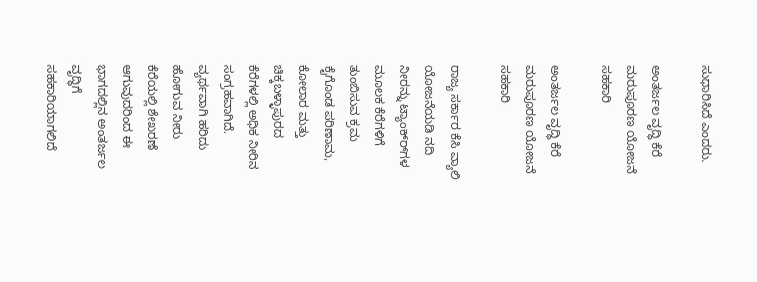ಸುಧಾರಿಸಿದೆ ಎಂದರು.

ಅಂತರ್ಜಲ ವೃದ್ಧಿ ಕೆರೆ ಮರುಪೂರಣ ಯೋಜನೆ ಸಹಕಾರಿ

ಅಂತರ್ಜಲ ವೃದ್ಧಿ ಕೆರೆ ಮರುಪೂರಣ ಯೋಜನೆ ಸಹಕಾರಿ

ರಾಜ್ಯ ಸರ್ಕಾರ ಕೆಸಿ ವ್ಯಾಲಿ ಯೋಜನೆಯಡಿ ನದಿ ನೀರನ್ನು ಟ್ಯಾಂಕ್‌ರ್‌ಗಳ ಮೂಲಕ ಕೆರೆಗಳಿಗೆ ತುಂಬಿಸುವ ಕ್ರಮ ಕೈಗೊಂಡ ಪರಿಣಾಮ, ಕೋಲಾರ ಮತ್ತು ಚಿಕ್ಕಬಳ್ಳಾಪುರದ ಕೆರೆಗಳಲ್ಲಿ ಅಧಿಕ ನೀರಿನ ಸಂಗ್ರಹವಾಗಿದೆ. ವ್ಯರ್ಥವಾಗಿ ಹರಿದು ಹೋಗುವ ನೀರು ಕೆರೆಯಲ್ಲಿ ಶೇಖರಣೆ ಆಗುವುದರಿಂದ ಈ ಭಾಗದಲ್ಲಿನ ಅಂತರ್ಜಲ ವೃದ್ಧಿಗೆ ಸಹಕಾರಿಯಾಗಲಿದೆ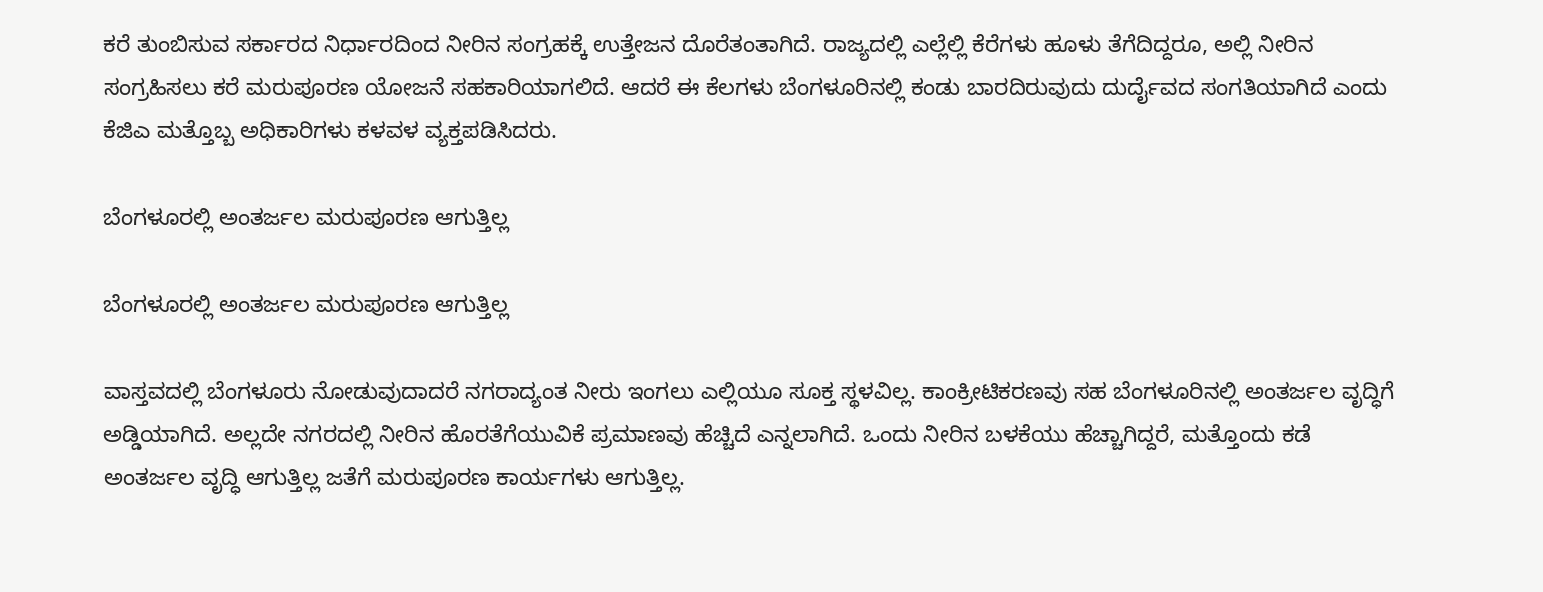ಕರೆ ತುಂಬಿಸುವ ಸರ್ಕಾರದ ನಿರ್ಧಾರದಿಂದ ನೀರಿನ ಸಂಗ್ರಹಕ್ಕೆ ಉತ್ತೇಜನ ದೊರೆತಂತಾಗಿದೆ. ರಾಜ್ಯದಲ್ಲಿ ಎಲ್ಲೆಲ್ಲಿ ಕೆರೆಗಳು ಹೂಳು ತೆಗೆದಿದ್ದರೂ, ಅಲ್ಲಿ ನೀರಿನ ಸಂಗ್ರಹಿಸಲು ಕರೆ ಮರುಪೂರಣ ಯೋಜನೆ ಸಹಕಾರಿಯಾಗಲಿದೆ. ಆದರೆ ಈ ಕೆಲಗಳು ಬೆಂಗಳೂರಿನಲ್ಲಿ ಕಂಡು ಬಾರದಿರುವುದು ದುರ್ದೈವದ ಸಂಗತಿಯಾಗಿದೆ ಎಂದು ಕೆಜಿಎ ಮತ್ತೊಬ್ಬ ಅಧಿಕಾರಿಗಳು ಕಳವಳ ವ್ಯಕ್ತಪಡಿಸಿದರು.

ಬೆಂಗಳೂರಲ್ಲಿ ಅಂತರ್ಜಲ ಮರುಪೂರಣ ಆಗುತ್ತಿಲ್ಲ

ಬೆಂಗಳೂರಲ್ಲಿ ಅಂತರ್ಜಲ ಮರುಪೂರಣ ಆಗುತ್ತಿಲ್ಲ

ವಾಸ್ತವದಲ್ಲಿ ಬೆಂಗಳೂರು ನೋಡುವುದಾದರೆ ನಗರಾದ್ಯಂತ ನೀರು ಇಂಗಲು ಎಲ್ಲಿಯೂ ಸೂಕ್ತ ಸ್ಥಳವಿಲ್ಲ. ಕಾಂಕ್ರೀಟಿಕರಣವು ಸಹ ಬೆಂಗಳೂರಿನಲ್ಲಿ ಅಂತರ್ಜಲ ವೃದ್ಧಿಗೆ ಅಡ್ಡಿಯಾಗಿದೆ. ಅಲ್ಲದೇ ನಗರದಲ್ಲಿ ನೀರಿನ ಹೊರತೆಗೆಯುವಿಕೆ ಪ್ರಮಾಣವು ಹೆಚ್ಚಿದೆ ಎನ್ನಲಾಗಿದೆ. ಒಂದು ನೀರಿನ ಬಳಕೆಯು ಹೆಚ್ಚಾಗಿದ್ದರೆ, ಮತ್ತೊಂದು ಕಡೆ ಅಂತರ್ಜಲ ವೃದ್ಧಿ ಆಗುತ್ತಿಲ್ಲ ಜತೆಗೆ ಮರುಪೂರಣ ಕಾರ್ಯಗಳು ಆಗುತ್ತಿಲ್ಲ.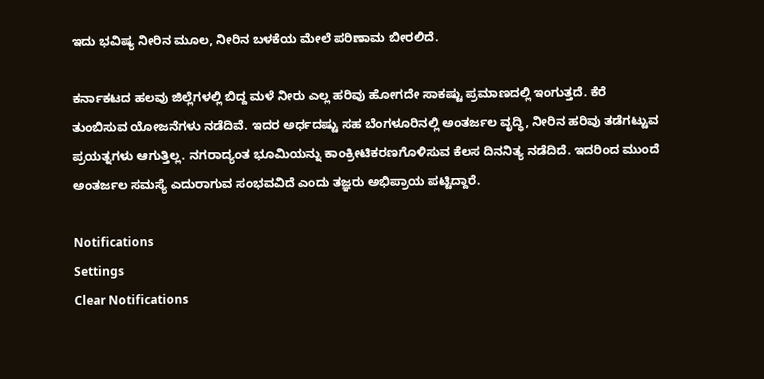ಇದು ಭವಿಷ್ಯ ನೀರಿನ ಮೂಲ, ನೀರಿನ ಬಳಕೆಯ ಮೇಲೆ ಪರಿಣಾಮ ಬೀರಲಿದೆ.

ಕರ್ನಾಕಟದ ಹಲವು ಜಿಲ್ಲೆಗಳಲ್ಲಿ ಬಿದ್ದ ಮಳೆ ನೀರು ಎಲ್ಲ ಹರಿವು ಹೋಗದೇ ಸಾಕಷ್ಟು ಪ್ರಮಾಣದಲ್ಲಿ ಇಂಗುತ್ತದೆ. ಕೆರೆ ತುಂಬಿಸುವ ಯೋಜನೆಗಳು ನಡೆದಿವೆ. ಇದರ ಅರ್ಧದಷ್ಟು ಸಹ ಬೆಂಗಳೂರಿನಲ್ಲಿ ಅಂತರ್ಜಲ ವೃದ್ಧಿ, ನೀರಿನ ಹರಿವು ತಡೆಗಟ್ಟುವ ಪ್ರಯತ್ನಗಳು ಆಗುತ್ತಿಲ್ಲ. ನಗರಾದ್ಯಂತ ಭೂಮಿಯನ್ನು ಕಾಂಕ್ರೀಟಿಕರಣಗೊಳಿಸುವ ಕೆಲಸ ದಿನನಿತ್ಯ ನಡೆದಿದೆ. ಇದರಿಂದ ಮುಂದೆ ಅಂತರ್ಜಲ ಸಮಸ್ಯೆ ಎದುರಾಗುವ ಸಂಭವವಿದೆ ಎಂದು ತಜ್ಞರು ಅಭಿಪ್ರಾಯ ಪಟ್ಟಿದ್ದಾರೆ.

Notifications
Settings
Clear Notifications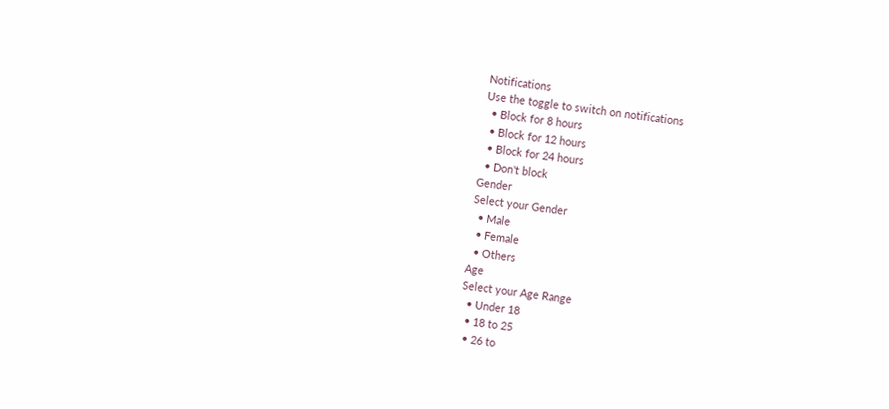Notifications
Use the toggle to switch on notifications
  • Block for 8 hours
  • Block for 12 hours
  • Block for 24 hours
  • Don't block
Gender
Select your Gender
  • Male
  • Female
  • Others
Age
Select your Age Range
  • Under 18
  • 18 to 25
  • 26 to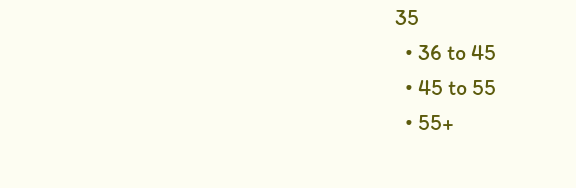35
  • 36 to 45
  • 45 to 55
  • 55+